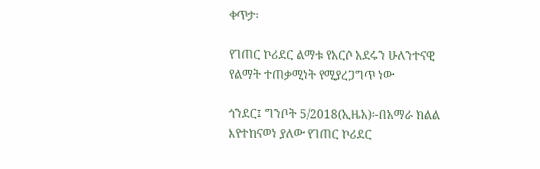ቀጥታ፡

የገጠር ኮሪደር ልማቱ የአርሶ አደሩን ሁለንተናዊ የልማት ተጠቃሚነት የሚያረጋግጥ ነው

ጎንደር፤ ግንቦት 5/2018(ኢዜአ)፡-በአማራ ክልል እየተከናወነ ያለው የገጠር ኮሪደር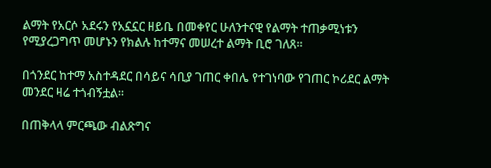ልማት የአርሶ አደሩን የአኗኗር ዘይቤ በመቀየር ሁለንተናዊ የልማት ተጠቃሚነቱን የሚያረጋግጥ መሆኑን የክልሉ ከተማና መሠረተ ልማት ቢሮ ገለጸ።

በጎንደር ከተማ አስተዳደር በሳይና ሳቢያ ገጠር ቀበሌ የተገነባው የገጠር ኮሪደር ልማት መንደር ዛሬ ተጎብኝቷል፡፡

በጠቅላላ ምርጫው ብልጽግና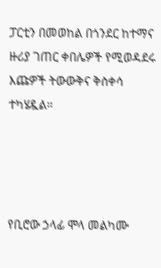ፓርቲን በመወከል በጎንደር ከተማና ዙሪያ ገጠር ቀበሌዎች የሚወዳደሩ እጩዎች ትውውቅና ቅስቀሳ ተካሄዷል።




የቢሮው ኃላፊ ሞላ መልካሙ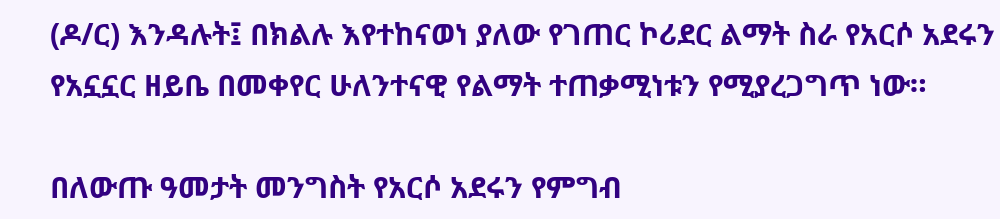(ዶ/ር) እንዳሉት፤ በክልሉ እየተከናወነ ያለው የገጠር ኮሪደር ልማት ስራ የአርሶ አደሩን የአኗኗር ዘይቤ በመቀየር ሁለንተናዊ የልማት ተጠቃሚነቱን የሚያረጋግጥ ነው።

በለውጡ ዓመታት መንግስት የአርሶ አደሩን የምግብ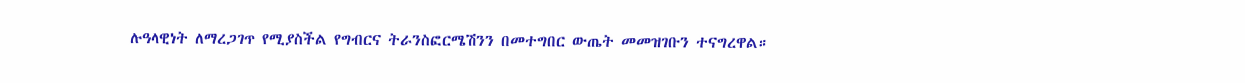ሉዓላዊነት ለማረጋገጥ የሚያስችል የግብርና ትራንስፎርሜሽንን በመተግበር ውጤት መመዝገቡን ተናግረዋል።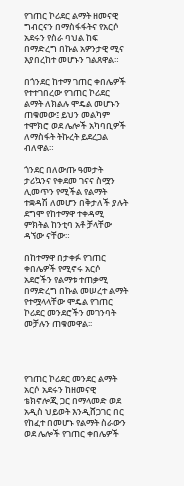የገጠር ኮሪደር ልማት ዘመናዊ ግብርናን በማስፋፋትና የአርሶ አደሩን የስራ ባህል ከፍ በማድረግ በኩል አዎንታዊ ሚና እያበረከተ መሆኑን ገልጸዋል።

በጎንደር ከተማ ገጠር ቀበሌዎች የተተገበረው የገጠር ኮሪደር ልማት ለክልሉ ሞዴል መሆኑን ጠቁመው፤ ይህን መልካም ተሞክሮ ወደ ሌሎች አካባቢዎች ለማስፋት ትኩረት ይደረጋል ብለዋል።

ጎንደር በለውጡ ዓመታት ታሪኳንና የቀደመ ገናና ስሟን ሊመጥን የሚችል የልማት ተቋዳሽ ለመሆን በቅታለች ያሉት ደግሞ የከተማዋ ተቀዳሚ ምክትል ከንቲባ አቶ ቻላቸው ዳኘው ናቸው።

በከተማዋ በታቀፉ የገጠር ቀበሌዎች የሚኖሩ አርሶ አደሮችን የልማቱ ተጠቃሚ በማድረግ በኩል መሠረተ ልማት የተሟላላቸው ሞዴል የገጠር ኮሪደር መንደሮችን መገንባት መቻሉን ጠቁመዋል፡፡




የገጠር ኮሪደር መንደር ልማት አርሶ አደሩን ከዘመናዊ ቴክኖሎጂ ጋር በማላመድ ወደ አዲስ ህይወት እንዲሸጋገር በር የከፈተ በመሆኑ የልማት ስራውን ወደ ሌሎች የገጠር ቀበሌዎች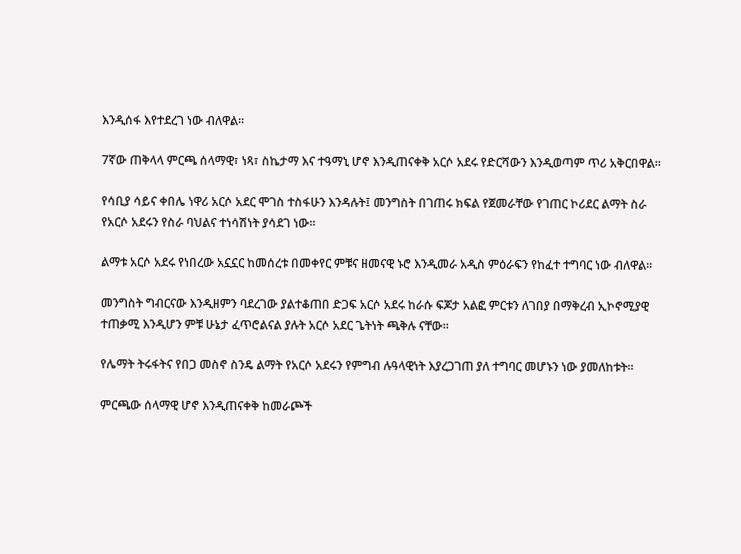እንዲሰፋ እየተደረገ ነው ብለዋል፡፡

7ኛው ጠቅላላ ምርጫ ሰላማዊ፣ ነጻ፣ ስኬታማ እና ተዓማኒ ሆኖ እንዲጠናቀቅ አርሶ አደሩ የድርሻውን እንዲወጣም ጥሪ አቅርበዋል።

የሳቢያ ሳይና ቀበሌ ነዋሪ አርሶ አደር ሞገስ ተስፋሁን እንዳሉት፤ መንግስት በገጠሩ ክፍል የጀመራቸው የገጠር ኮሪደር ልማት ስራ የአርሶ አደሩን የስራ ባህልና ተነሳሽነት ያሳደገ ነው፡፡

ልማቱ አርሶ አደሩ የነበረው አኗኗር ከመሰረቱ በመቀየር ምቹና ዘመናዊ ኑሮ እንዲመራ አዲስ ምዕራፍን የከፈተ ተግባር ነው ብለዋል፡፡

መንግስት ግብርናው እንዲዘምን ባደረገው ያልተቆጠበ ድጋፍ አርሶ አደሩ ከራሱ ፍጆታ አልፎ ምርቱን ለገበያ በማቅረብ ኢኮኖሚያዊ ተጠቃሚ እንዲሆን ምቹ ሁኔታ ፈጥሮልናል ያሉት አርሶ አደር ጌትነት ጫቅሉ ናቸው፡፡

የሌማት ትሩፋትና የበጋ መስኖ ስንዴ ልማት የአርሶ አደሩን የምግብ ሉዓላዊነት እያረጋገጠ ያለ ተግባር መሆኑን ነው ያመለከቱት።

ምርጫው ሰላማዊ ሆኖ እንዲጠናቀቅ ከመራጮች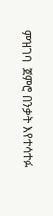ምዝገባ  ጀምሮ በንቃት እየተሳተፉ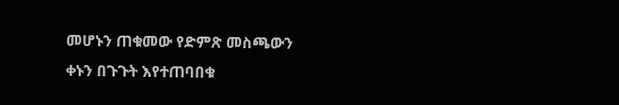መሆኑን ጠቁመው የድምጽ መስጫውን  ቀኑን በጉጉት እየተጠባበቁ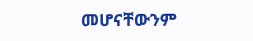መሆናቸውንም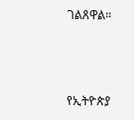ገልጸዋል።



የኢትዮጵያ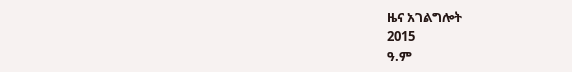ዜና አገልግሎት
2015
ዓ.ም